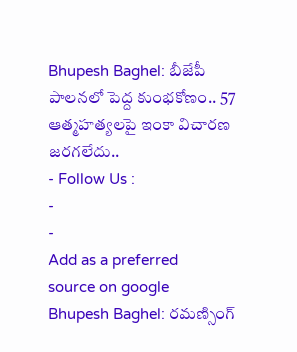Bhupesh Baghel: బీజేపీ పాలనలో పెద్ద కుంభకోణం.. 57 ఆత్మహత్యలపై ఇంకా విచారణ జరగలేదు..
- Follow Us :
-
-
Add as a preferred
source on google
Bhupesh Baghel: రమణ్సింగ్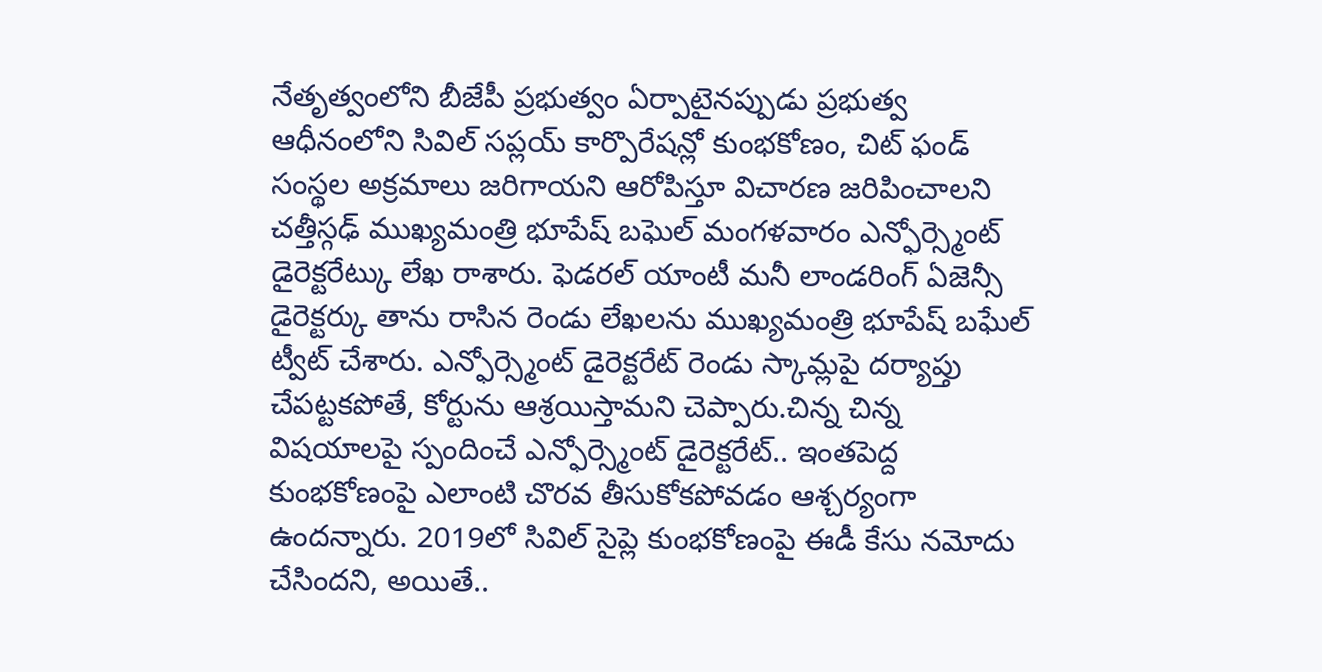నేతృత్వంలోని బీజేపీ ప్రభుత్వం ఏర్పాటైనప్పుడు ప్రభుత్వ ఆధీనంలోని సివిల్ సప్లయ్ కార్పొరేషన్లో కుంభకోణం, చిట్ ఫండ్ సంస్థల అక్రమాలు జరిగాయని ఆరోపిస్తూ విచారణ జరిపించాలని చత్తీస్గఢ్ ముఖ్యమంత్రి భూపేష్ బఘెల్ మంగళవారం ఎన్ఫోర్స్మెంట్ డైరెక్టరేట్కు లేఖ రాశారు. ఫెడరల్ యాంటీ మనీ లాండరింగ్ ఏజెన్సీ డైరెక్టర్కు తాను రాసిన రెండు లేఖలను ముఖ్యమంత్రి భూపేష్ బఘేల్ ట్వీట్ చేశారు. ఎన్ఫోర్స్మెంట్ డైరెక్టరేట్ రెండు స్కామ్లపై దర్యాప్తు చేపట్టకపోతే, కోర్టును ఆశ్రయిస్తామని చెప్పారు.చిన్న చిన్న విషయాలపై స్పందించే ఎన్ఫోర్స్మెంట్ డైరెక్టరేట్.. ఇంతపెద్ద కుంభకోణంపై ఎలాంటి చొరవ తీసుకోకపోవడం ఆశ్చర్యంగా ఉందన్నారు. 2019లో సివిల్ సైప్లె కుంభకోణంపై ఈడీ కేసు నమోదు చేసిందని, అయితే..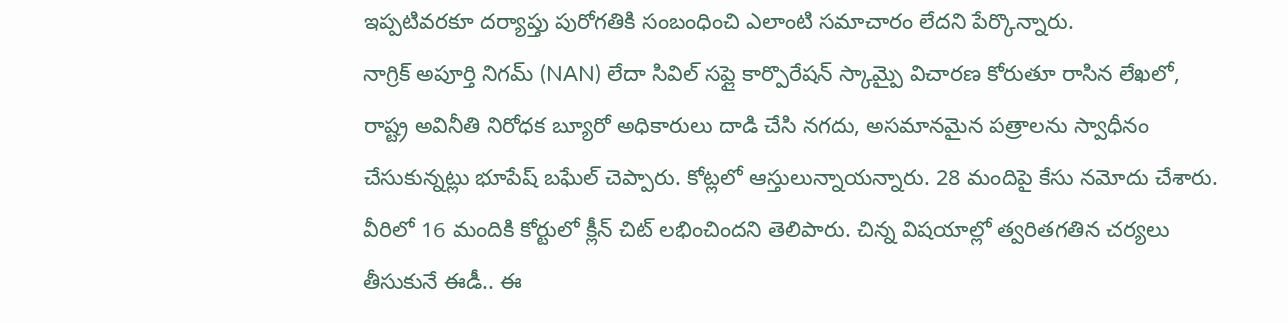ఇప్పటివరకూ దర్యాప్తు పురోగతికి సంబంధించి ఎలాంటి సమాచారం లేదని పేర్కొన్నారు.
నాగ్రిక్ అపూర్తి నిగమ్ (NAN) లేదా సివిల్ సప్లై కార్పొరేషన్ స్కామ్పై విచారణ కోరుతూ రాసిన లేఖలో, రాష్ట్ర అవినీతి నిరోధక బ్యూరో అధికారులు దాడి చేసి నగదు, అసమానమైన పత్రాలను స్వాధీనం చేసుకున్నట్లు భూపేష్ బఘేల్ చెప్పారు. కోట్లలో ఆస్తులున్నాయన్నారు. 28 మందిపై కేసు నమోదు చేశారు. వీరిలో 16 మందికి కోర్టులో క్లీన్ చిట్ లభించిందని తెలిపారు. చిన్న విషయాల్లో త్వరితగతిన చర్యలు తీసుకునే ఈడీ.. ఈ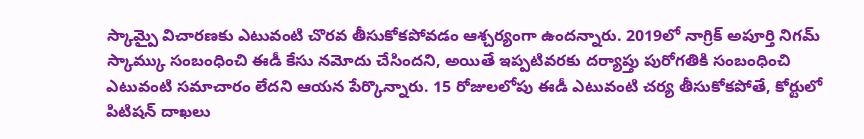స్కామ్పై విచారణకు ఎటువంటి చొరవ తీసుకోకపోవడం ఆశ్చర్యంగా ఉందన్నారు. 2019లో నాగ్రిక్ అపూర్తి నిగమ్ స్కామ్కు సంబంధించి ఈడీ కేసు నమోదు చేసిందని, అయితే ఇప్పటివరకు దర్యాప్తు పురోగతికి సంబంధించి ఎటువంటి సమాచారం లేదని ఆయన పేర్కొన్నారు. 15 రోజులలోపు ఈడీ ఎటువంటి చర్య తీసుకోకపోతే, కోర్టులో పిటిషన్ దాఖలు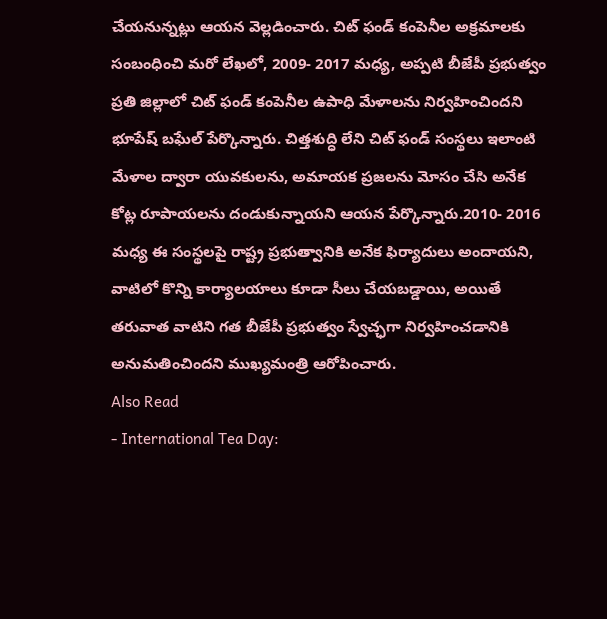చేయనున్నట్లు ఆయన వెల్లడించారు. చిట్ ఫండ్ కంపెనీల అక్రమాలకు సంబంధించి మరో లేఖలో, 2009- 2017 మధ్య, అప్పటి బీజేపీ ప్రభుత్వం ప్రతి జిల్లాలో చిట్ ఫండ్ కంపెనీల ఉపాధి మేళాలను నిర్వహించిందని భూపేష్ బఘేల్ పేర్కొన్నారు. చిత్తశుద్ధి లేని చిట్ ఫండ్ సంస్థలు ఇలాంటి మేళాల ద్వారా యువకులను, అమాయక ప్రజలను మోసం చేసి అనేక కోట్ల రూపాయలను దండుకున్నాయని ఆయన పేర్కొన్నారు.2010- 2016 మధ్య ఈ సంస్థలపై రాష్ట్ర ప్రభుత్వానికి అనేక ఫిర్యాదులు అందాయని, వాటిలో కొన్ని కార్యాలయాలు కూడా సీలు చేయబడ్డాయి, అయితే తరువాత వాటిని గత బీజేపీ ప్రభుత్వం స్వేచ్ఛగా నిర్వహించడానికి అనుమతించిందని ముఖ్యమంత్రి ఆరోపించారు.
Also Read
- International Tea Day: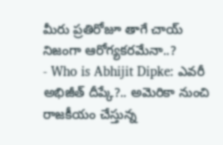మీరు ప్రతిరోజూ తాగే చాయ్ నిజంగా ఆరోగ్యకరమేనా..?
- Who is Abhijit Dipke: ఎవరీ అభిజీత్ దీప్కే?.. అమెరికా నుంచి రాజకీయం చేస్తున్న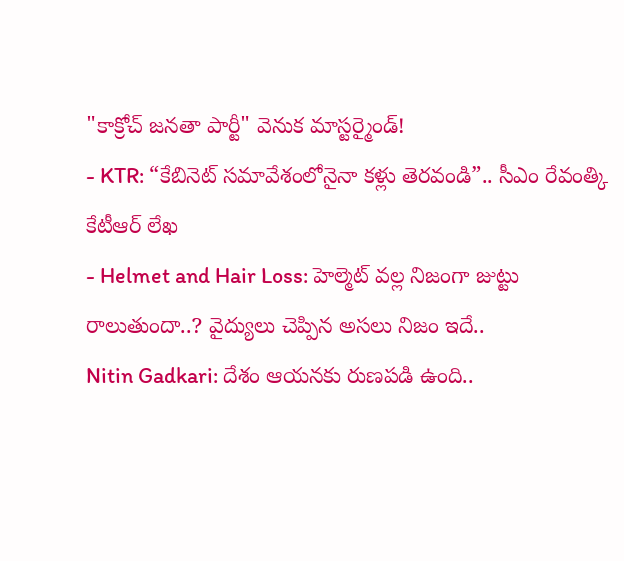"కాక్రోచ్ జనతా పార్టీ" వెనుక మాస్టర్మైండ్!
- KTR: “కేబినెట్ సమావేశంలోనైనా కళ్లు తెరవండి”.. సీఎం రేవంత్కి కేటీఆర్ లేఖ
- Helmet and Hair Loss: హెల్మెట్ వల్ల నిజంగా జుట్టు రాలుతుందా..? వైద్యులు చెప్పిన అసలు నిజం ఇదే..
Nitin Gadkari: దేశం ఆయనకు రుణపడి ఉంది..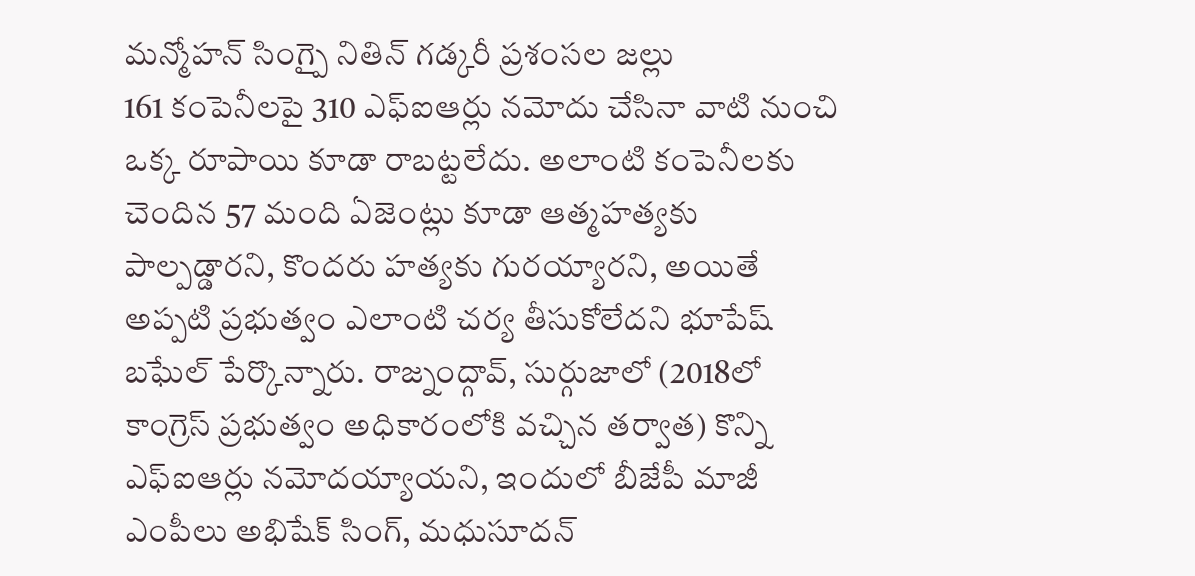మన్మోహన్ సింగ్పై నితిన్ గడ్కరీ ప్రశంసల జల్లు
161 కంపెనీలపై 310 ఎఫ్ఐఆర్లు నమోదు చేసినా వాటి నుంచి ఒక్క రూపాయి కూడా రాబట్టలేదు. అలాంటి కంపెనీలకు చెందిన 57 మంది ఏజెంట్లు కూడా ఆత్మహత్యకు పాల్పడ్డారని, కొందరు హత్యకు గురయ్యారని, అయితే అప్పటి ప్రభుత్వం ఎలాంటి చర్య తీసుకోలేదని భూపేష్ బఘేల్ పేర్కొన్నారు. రాజ్నంద్గావ్, సుర్గుజాలో (2018లో కాంగ్రెస్ ప్రభుత్వం అధికారంలోకి వచ్చిన తర్వాత) కొన్ని ఎఫ్ఐఆర్లు నమోదయ్యాయని, ఇందులో బీజేపీ మాజీ ఎంపీలు అభిషేక్ సింగ్, మధుసూదన్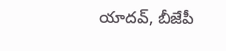యాదవ్, బీజేపీ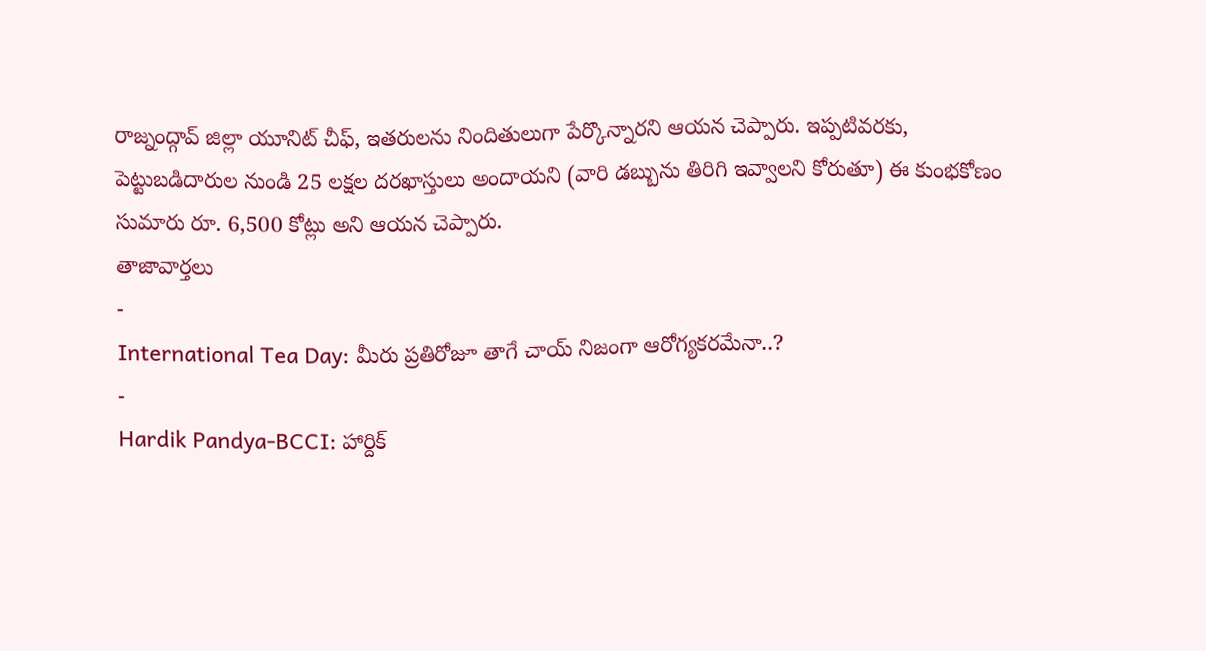రాజ్నంద్గావ్ జిల్లా యూనిట్ చీఫ్, ఇతరులను నిందితులుగా పేర్కొన్నారని ఆయన చెప్పారు. ఇప్పటివరకు, పెట్టుబడిదారుల నుండి 25 లక్షల దరఖాస్తులు అందాయని (వారి డబ్బును తిరిగి ఇవ్వాలని కోరుతూ) ఈ కుంభకోణం సుమారు రూ. 6,500 కోట్లు అని ఆయన చెప్పారు.
తాజావార్తలు
-
International Tea Day: మీరు ప్రతిరోజూ తాగే చాయ్ నిజంగా ఆరోగ్యకరమేనా..?
-
Hardik Pandya-BCCI: హార్దిక్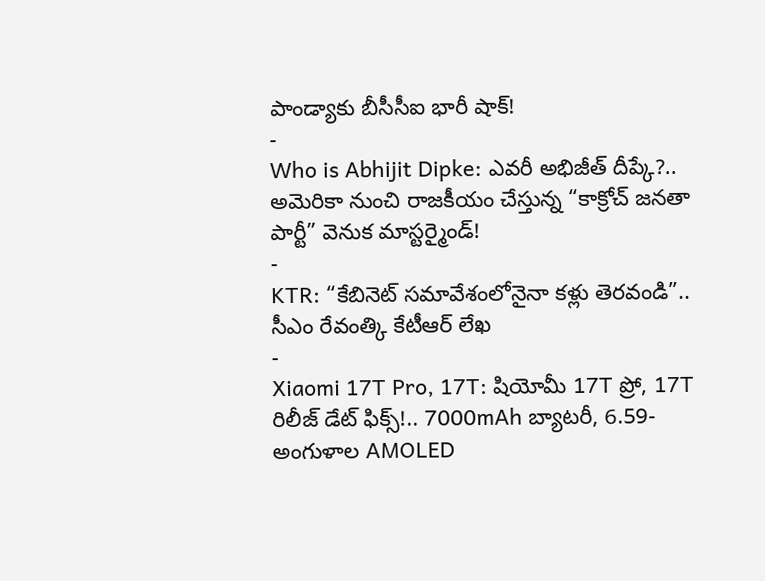పాండ్యాకు బీసీసీఐ భారీ షాక్!
-
Who is Abhijit Dipke: ఎవరీ అభిజీత్ దీప్కే?.. అమెరికా నుంచి రాజకీయం చేస్తున్న “కాక్రోచ్ జనతా పార్టీ” వెనుక మాస్టర్మైండ్!
-
KTR: “కేబినెట్ సమావేశంలోనైనా కళ్లు తెరవండి”.. సీఎం రేవంత్కి కేటీఆర్ లేఖ
-
Xiaomi 17T Pro, 17T: షియోమీ 17T ప్రో, 17T రిలీజ్ డేట్ ఫిక్స్!.. 7000mAh బ్యాటరీ, 6.59-అంగుళాల AMOLED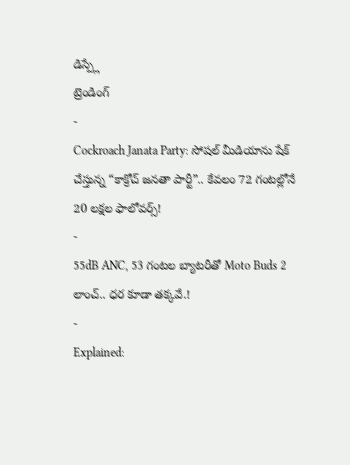డిస్ప్లే
ట్రెండింగ్
-
Cockroach Janata Party: సోషల్ మీడియాను షేక్ చేస్తున్న “కాక్రోచ్ జనతా పార్టీ”.. కేవలం 72 గంటల్లోనే 20 లక్షల ఫాలోవర్స్!
-
55dB ANC, 53 గంటల బ్యాటరీతో Moto Buds 2 లాంచ్.. ధర కూడా తక్కవే.!
-
Explained: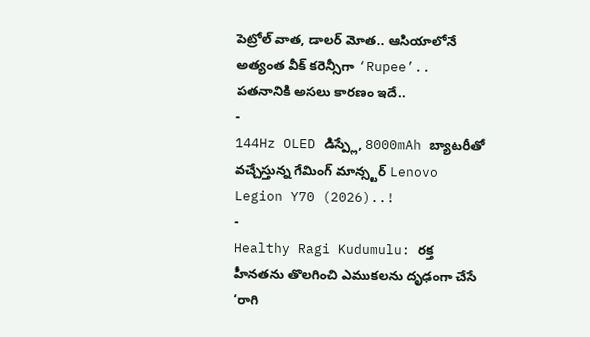పెట్రోల్ వాత, డాలర్ మోత.. ఆసియాలోనే అత్యంత వీక్ కరెన్సీగా ‘Rupee’.. పతనానికి అసలు కారణం ఇదే..
-
144Hz OLED డిస్ప్లే, 8000mAh బ్యాటరీతో వచ్చేస్తున్న గేమింగ్ మాన్స్టర్ Lenovo Legion Y70 (2026)..!
-
Healthy Ragi Kudumulu: రక్త హీనతను తొలగించి ఎముకలను దృఢంగా చేసే ‘రాగి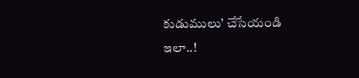కుడుములు’ చేసేయండి ఇలా..!